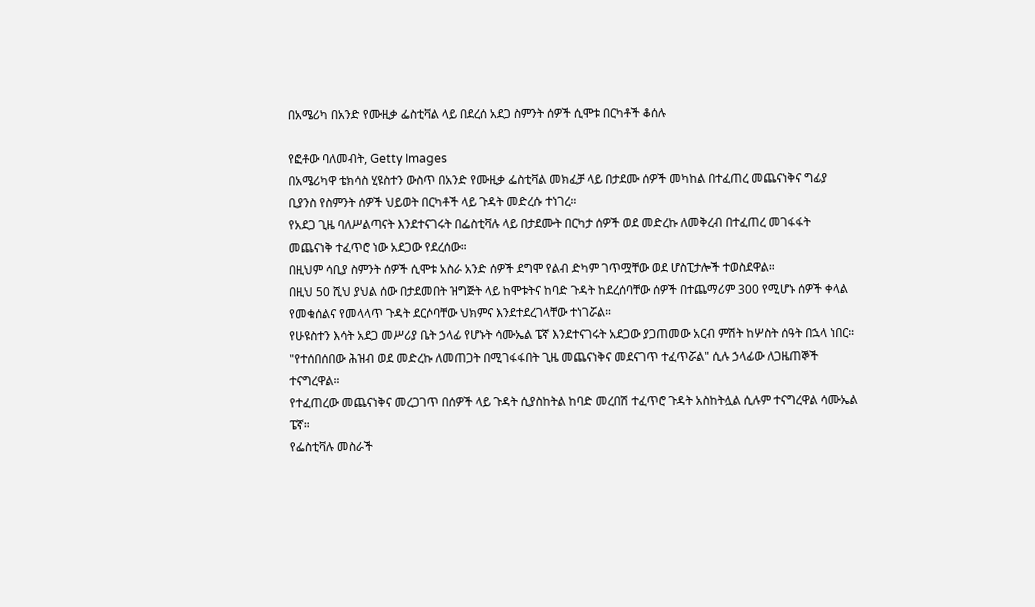በአሜሪካ በአንድ የሙዚቃ ፌስቲቫል ላይ በደረሰ አደጋ ስምንት ሰዎች ሲሞቱ በርካቶች ቆሰሉ

የፎቶው ባለመብት, Getty Images
በአሜሪካዋ ቴክሳስ ሂዩስተን ውስጥ በአንድ የሙዚቃ ፌስቲቫል መክፈቻ ላይ በታደሙ ሰዎች መካከል በተፈጠረ መጨናነቅና ግፊያ ቢያንስ የስምንት ሰዎች ህይወት በርካቶች ላይ ጉዳት መድረሱ ተነገረ።
የአደጋ ጊዜ ባለሥልጣናት እንደተናገሩት በፌስቲቫሉ ላይ በታደሙት በርካታ ሰዎች ወደ መድረኩ ለመቅረብ በተፈጠረ መገፋፋት መጨናነቅ ተፈጥሮ ነው አደጋው የደረሰው።
በዚህም ሳቢያ ስምንት ሰዎች ሲሞቱ አስራ አንድ ሰዎች ደግሞ የልብ ድካም ገጥሟቸው ወደ ሆስፒታሎች ተወስደዋል።
በዚህ 50 ሺህ ያህል ሰው በታደመበት ዝግጅት ላይ ከሞቱትና ከባድ ጉዳት ከደረሰባቸው ሰዎች በተጨማሪም 300 የሚሆኑ ሰዎች ቀላል የመቁሰልና የመላላጥ ጉዳት ደርሶባቸው ህክምና እንደተደረገላቸው ተነገሯል።
የሁዩስተን እሳት አደጋ መሥሪያ ቤት ኃላፊ የሆኑት ሳሙኤል ፔኛ እንደተናገሩት አደጋው ያጋጠመው አርብ ምሽት ከሦስት ሰዓት በኋላ ነበር።
"የተሰበሰበው ሕዝብ ወደ መድረኩ ለመጠጋት በሚገፋፋበት ጊዜ መጨናነቅና መደናገጥ ተፈጥሯል" ሲሉ ኃላፊው ለጋዜጠኞች ተናግረዋል።
የተፈጠረው መጨናነቅና መረጋገጥ በሰዎች ላይ ጉዳት ሲያስከትል ከባድ መረበሽ ተፈጥሮ ጉዳት አስከትሏል ሲሉም ተናግረዋል ሳሙኤል ፔኛ።
የፌስቲቫሉ መስራች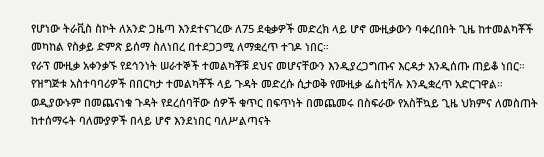የሆነው ትራቪስ ስኮት ለአንድ ጋዜጣ እንደተናገረው ለ75 ደቂቃዎች መድረክ ላይ ሆኖ ሙዚቃውን ባቀረበበት ጊዜ ከተመልካቾች መካከል የስቃይ ድምጽ ይሰማ ስለነበረ በተደጋጋሚ ለማቋረጥ ተገዶ ነበር።
የራፕ ሙዚቃ አቀንቃኙ የደኅንነት ሠራተኞች ተመልካቾቹ ደህና መሆናቸውን እንዲያረጋግጡና እርዳታ እንዲሰጡ ጠይቆ ነበር።
የዝግጅቱ አስተባባሪዎች በበርካታ ተመልካቾች ላይ ጉዳት መድረሱ ሲታወቅ የሙዚቃ ፌስቲቫሉ እንዲቋረጥ አድርገዋል። ወዲያውኑም በመጨናነቁ ጉዳት የደረሰባቸው ሰዎች ቁጥር በፍጥነት በመጨመሩ በስፍራው የአስቸኳይ ጊዜ ህክምና ለመስጠት ከተሰማሩት ባለሙያዎች በላይ ሆኖ እንደነበር ባለሥልጣናት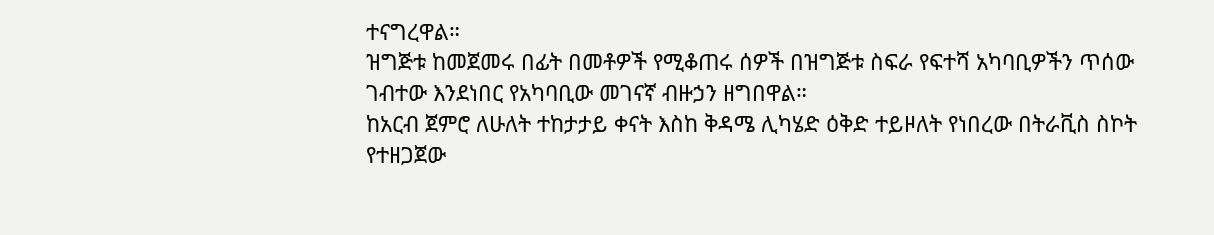ተናግረዋል።
ዝግጅቱ ከመጀመሩ በፊት በመቶዎች የሚቆጠሩ ሰዎች በዝግጅቱ ስፍራ የፍተሻ አካባቢዎችን ጥሰው ገብተው እንደነበር የአካባቢው መገናኛ ብዙኃን ዘግበዋል።
ከአርብ ጀምሮ ለሁለት ተከታታይ ቀናት እስከ ቅዳሜ ሊካሄድ ዕቅድ ተይዞለት የነበረው በትራቪስ ስኮት የተዘጋጀው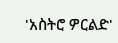'አስትሮ ዎርልድ'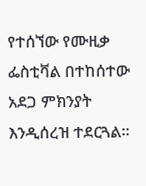የተሰኘው የሙዚቃ ፌስቲቫል በተከሰተው አደጋ ምክንያት እንዲሰረዝ ተደርጓል።